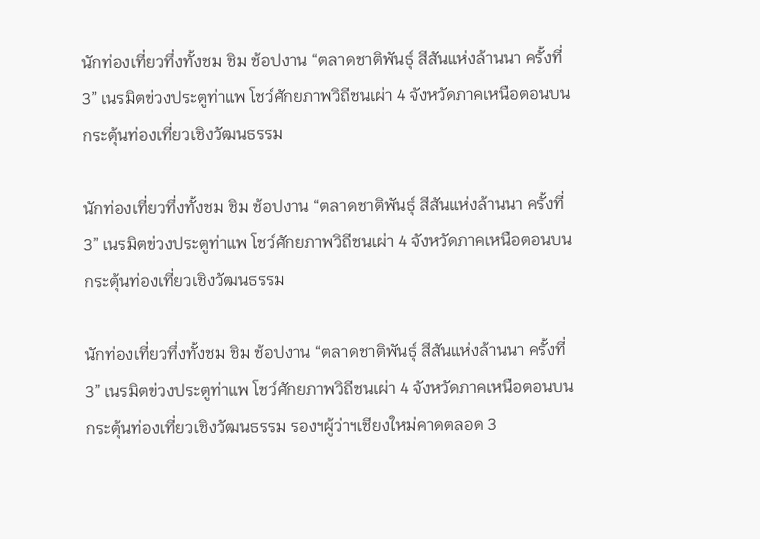นักท่องเที่ยวทึ่งทั้งชม ชิม ช้อปงาน “ตลาดชาติพันธุ์ สีสันแห่งล้านนา ครั้งที่ 3” เนรมิตข่วงประตูท่าแพ โชว์ศักยภาพวิถีชนเผ่า 4 จังหวัดภาคเหนือตอนบน กระตุ้นท่องเที่ยวเชิงวัฒนธรรม

นักท่องเที่ยวทึ่งทั้งชม ชิม ช้อปงาน “ตลาดชาติพันธุ์ สีสันแห่งล้านนา ครั้งที่ 3” เนรมิตข่วงประตูท่าแพ โชว์ศักยภาพวิถีชนเผ่า 4 จังหวัดภาคเหนือตอนบน กระตุ้นท่องเที่ยวเชิงวัฒนธรรม

นักท่องเที่ยวทึ่งทั้งชม ชิม ช้อปงาน “ตลาดชาติพันธุ์ สีสันแห่งล้านนา ครั้งที่ 3” เนรมิตข่วงประตูท่าแพ โชว์ศักยภาพวิถีชนเผ่า 4 จังหวัดภาคเหนือตอนบน กระตุ้นท่องเที่ยวเชิงวัฒนธรรม รองฯผู้ว่าฯเชียงใหม่คาดตลอด 3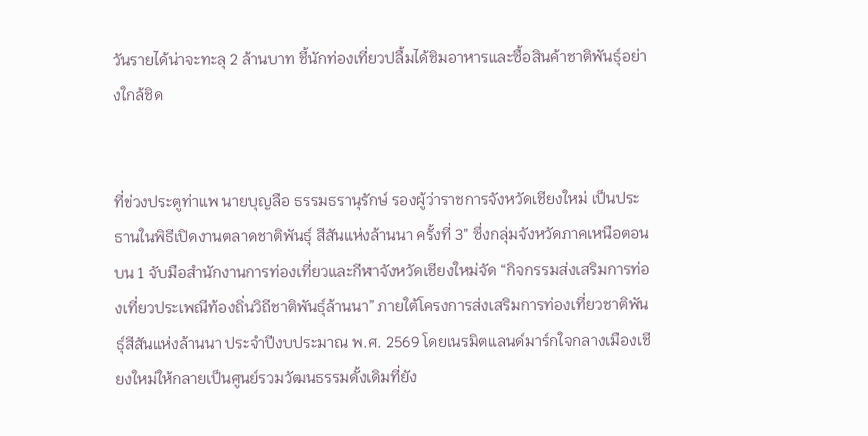วันรายได้น่าจะทะลุ 2 ล้านบาท ชี้นักท่องเที่ยวปลื้มได้ชิมอาหารและซื้อสินค้าชาติพันธุ์อย่างใกล้ชิด


ที่ข่วงประตูท่าแพ นายบุญลือ ธรรมธรานุรักษ์ รองผู้ว่าราชการจังหวัดเชียงใหม่ เป็นประธานในพิธีเปิดงานตลาดชาติพันธุ์ สีสันแห่งล้านนา ครั้งที่ 3″ ซึ่งกลุ่มจังหวัดภาคเหนือตอนบน 1 จับมือสำนักงานการท่องเที่ยวและกีฬาจังหวัดเชียงใหม่จัด “กิจกรรมส่งเสริมการท่องเที่ยวประเพณีท้องถิ่นวิถีชาติพันธุ์ล้านนา” ภายใต้โครงการส่งเสริมการท่องเที่ยวชาติพันธุ์สีสันแห่งล้านนา ประจำปีงบประมาณ พ.ศ. 2569 โดยเนรมิตแลนด์มาร์กใจกลางเมืองเชียงใหม่ให้กลายเป็นศูนย์รวมวัฒนธรรมดั้งเดิมที่ยัง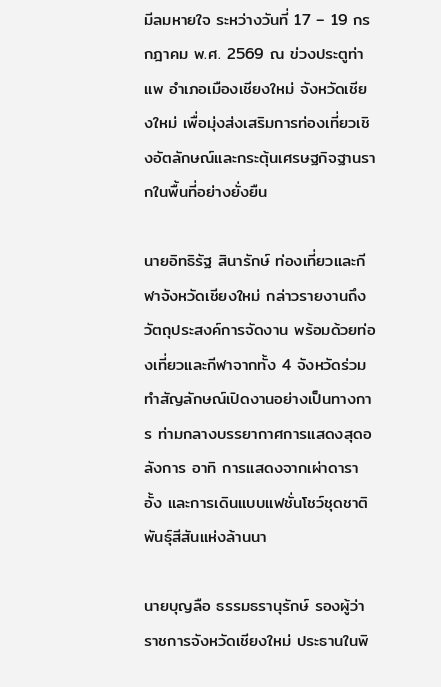มีลมหายใจ ระหว่างวันที่ 17 – 19 กรกฎาคม พ.ศ. 2569 ณ ข่วงประตูท่าแพ อำเภอเมืองเชียงใหม่ จังหวัดเชียงใหม่ เพื่อมุ่งส่งเสริมการท่องเที่ยวเชิงอัตลักษณ์และกระตุ้นเศรษฐกิจฐานรากในพื้นที่อย่างยั่งยืน

นายอิทธิรัฐ สินารักษ์ ท่องเที่ยวและกีฬาจังหวัดเชียงใหม่ กล่าวรายงานถึงวัตถุประสงค์การจัดงาน พร้อมด้วยท่องเที่ยวและกีฬาจากทั้ง 4 จังหวัดร่วมทำสัญลักษณ์เปิดงานอย่างเป็นทางการ ท่ามกลางบรรยากาศการแสดงสุดอลังการ อาทิ การแสดงจากเผ่าดาราอั้ง และการเดินแบบแฟชั่นโชว์ชุดชาติพันธุ์สีสันแห่งล้านนา

นายบุญลือ ธรรมธรานุรักษ์ รองผู้ว่าราชการจังหวัดเชียงใหม่ ประธานในพิ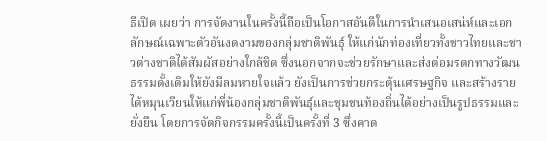ธีเปิด เผยว่า การจัดงานในครั้งนี้ถือเป็นโอกาสอันดีในการนำเสนอเสน่ห์และเอกลักษณ์เฉพาะตัวอันงดงามของกลุ่มชาติพันธุ์ ให้แก่นักท่องเที่ยวทั้งชาวไทยและชาวต่างชาติได้สัมผัสอย่างใกล้ชิด ซึ่งนอกจากจะช่วยรักษาและส่งต่อมรดกทางวัฒนธรรมดั้งเดิมให้ยังมีลมหายใจแล้ว ยังเป็นการช่วยกระตุ้นเศรษฐกิจ และสร้างรายได้หมุนเวียนให้แก่พี่น้องกลุ่มชาติพันธุ์และชุมชนท้องถิ่นได้อย่างเป็นรูปธรรมและยั่งยืน โดยการจัดกิจกรรมครั้งนี้เป็นครั้งที่ 3 ซึ่งคาด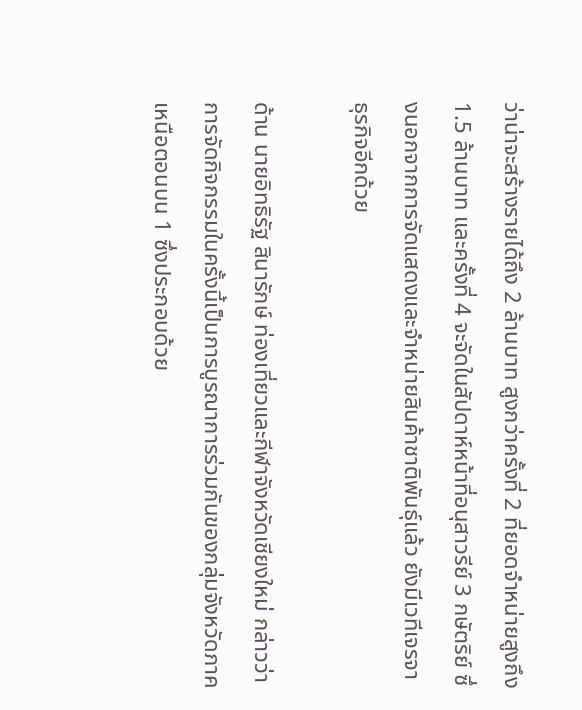ว่าน่าจะสร้างรายได้ถึง 2 ล้านบาท สูงกว่าครั้งที่ 2 ที่ยอดจำหน่ายสูงถึง 1.5 ล้านบาท และครั้งที่ 4 จะจัดในสัปดาห์หน้าที่อนุสาวรีย์ 3 กษัตริย์ ซึ่งนอกจากการจัดแสดงและจำหน่ายสินค้าชาติพันธุ์แล้ว ยังมีเวทีเจรจาธุรกิจอีกด้วย

ด้าน นายอิทธิรัฐ สินารักษ์ ท่องเที่ยวและกีฬาจังหวัดเชียงใหม่ กล่าวว่า การจัดกิจกรรมในครั้งนี้เป็นการบูรณาการร่วมกันของกลุ่มจังหวัดภาคเหนือตอนบน 1 ซึ่งประกอบด้วย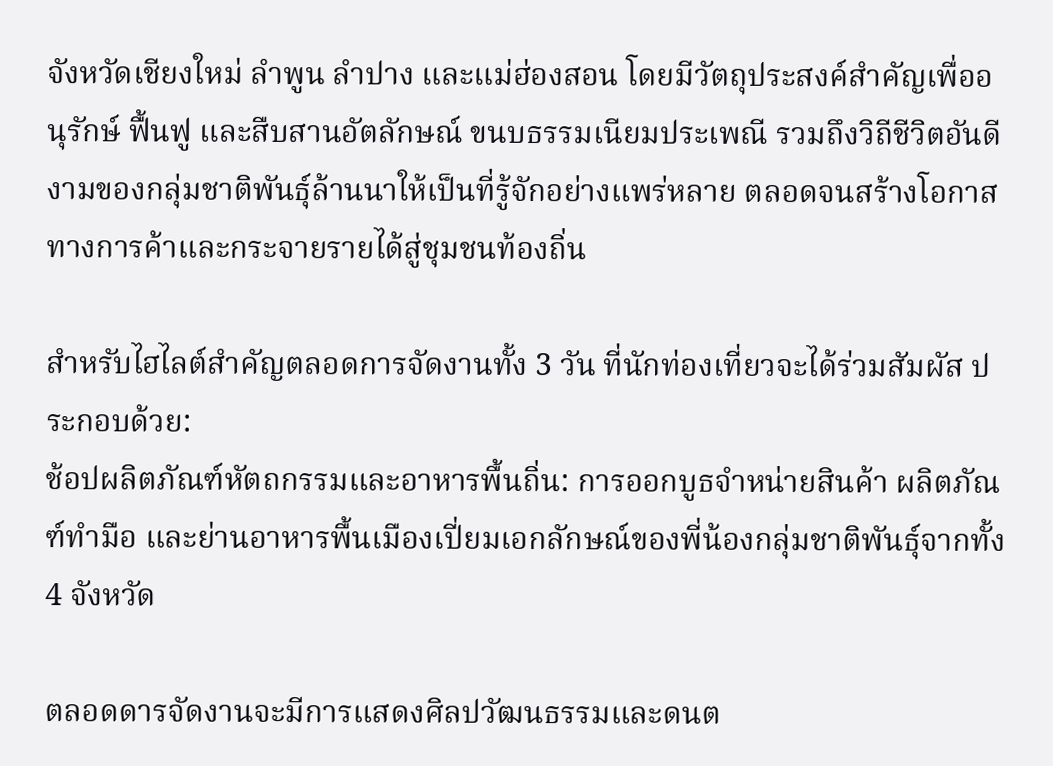จังหวัดเชียงใหม่ ลำพูน ลำปาง และแม่ฮ่องสอน โดยมีวัตถุประสงค์สำคัญเพื่ออนุรักษ์ ฟื้นฟู และสืบสานอัตลักษณ์ ขนบธรรมเนียมประเพณี รวมถึงวิถีชีวิตอันดีงามของกลุ่มชาติพันธุ์ล้านนาให้เป็นที่รู้จักอย่างแพร่หลาย ตลอดจนสร้างโอกาสทางการค้าและกระจายรายได้สู่ชุมชนท้องถิ่น

สำหรับไฮไลต์สำคัญตลอดการจัดงานทั้ง 3 วัน ที่นักท่องเที่ยวจะได้ร่วมสัมผัส ประกอบด้วย:
ช้อปผลิตภัณฑ์หัตถกรรมและอาหารพื้นถิ่น: การออกบูธจำหน่ายสินค้า ผลิตภัณฑ์ทำมือ และย่านอาหารพื้นเมืองเปี่ยมเอกลักษณ์ของพี่น้องกลุ่มชาติพันธุ์จากทั้ง 4 จังหวัด

ตลอดดารจัดงานจะมีการแสดงศิลปวัฒนธรรมและดนต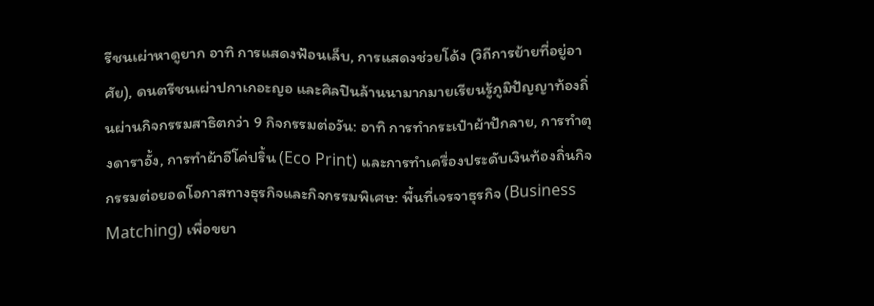รีชนเผ่าหาดูยาก อาทิ การแสดงฟ้อนเล็บ, การแสดงช่วยโด้ง (วิถีการย้ายที่อยู่อาศัย), ดนตรีชนเผ่าปกาเกอะญอ และศิลปินล้านนามากมายเรียนรู้ภูมิปัญญาท้องถิ่นผ่านกิจกรรมสาธิตกว่า 9 กิจกรรมต่อวัน: อาทิ การทำกระเป๋าผ้าปักลาย, การทำตุงดาราอั้ง, การทำผ้าอีโค่ปริ้น (Eco Print) และการทำเครื่องประดับเงินท้องถิ่นกิจกรรมต่อยอดโอกาสทางธุรกิจและกิจกรรมพิเศษ: พื้นที่เจรจาธุรกิจ (Business Matching) เพื่อขยา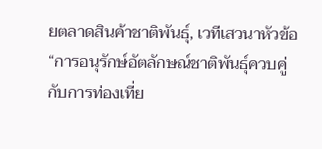ยตลาดสินค้าชาติพันธุ์, เวทีเสวนาหัวข้อ “การอนุรักษ์อัตลักษณ์ชาติพันธุ์ควบคู่กับการท่องเที่ย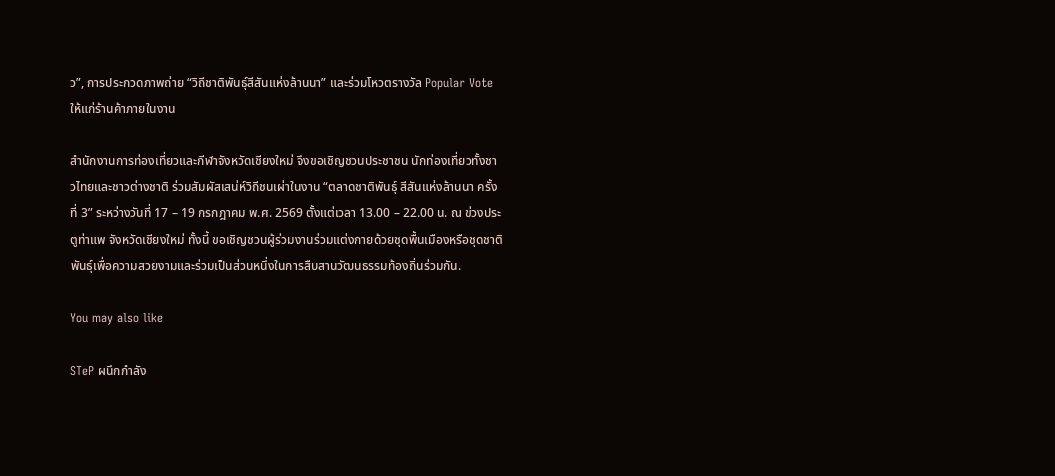ว”, การประกวดภาพถ่าย “วิถีชาติพันธุ์สีสันแห่งล้านนา” และร่วมโหวตรางวัล Popular Vote ให้แก่ร้านค้าภายในงาน

สำนักงานการท่องเที่ยวและกีฬาจังหวัดเชียงใหม่ จึงขอเชิญชวนประชาชน นักท่องเที่ยวทั้งชาวไทยและชาวต่างชาติ ร่วมสัมผัสเสน่ห์วิถีชนเผ่าในงาน “ตลาดชาติพันธุ์ สีสันแห่งล้านนา ครั้งที่ 3” ระหว่างวันที่ 17 – 19 กรกฎาคม พ.ศ. 2569 ตั้งแต่เวลา 13.00 – 22.00 น. ณ ข่วงประตูท่าแพ จังหวัดเชียงใหม่ ทั้งนี้ ขอเชิญชวนผู้ร่วมงานร่วมแต่งกายด้วยชุดพื้นเมืองหรือชุดชาติพันธุ์เพื่อความสวยงามและร่วมเป็นส่วนหนึ่งในการสืบสานวัฒนธรรมท้องถิ่นร่วมกัน.

You may also like

STeP ผนึกกำลัง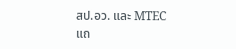สป.อว. และ MTEC แถ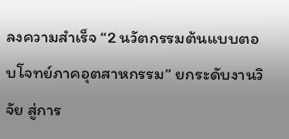ลงความสำเร็จ “2 นวัตกรรมต้นแบบตอบโจทย์ภาคอุตสาหกรรม” ยกระดับงานวิจัย สู่การ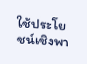ใช้ประโยชน์เชิงพา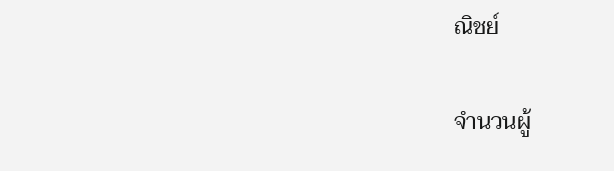ณิชย์

จำนวนผู้